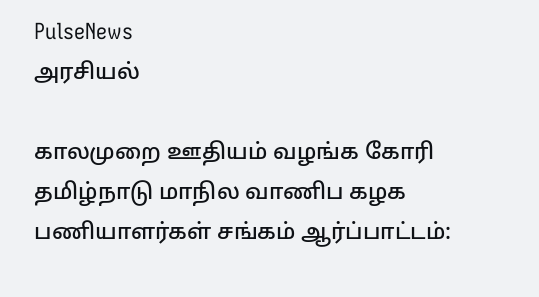PulseNews
அரசியல்

காலமுறை ஊதியம் வழங்க கோரி தமிழ்நாடு மாநில வாணிப கழக பணியாளர்கள் சங்கம் ஆர்ப்பாட்டம்: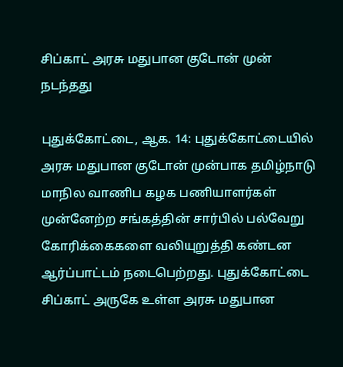சிப்காட் அரசு மதுபான குடோன் முன் நடந்தது

புதுக்கோட்டை, ஆக. 14: புதுக்கோட்டையில் அரசு மதுபான குடோன் முன்பாக தமிழ்நாடு மாநில வாணிப கழக பணியாளர்கள் முன்னேற்ற சங்கத்தின் சார்பில் பல்வேறு கோரிக்கைகளை வலியுறுத்தி கண்டன ஆர்ப்பாட்டம் நடைபெற்றது. புதுக்கோட்டை சிப்காட் அருகே உள்ள அரசு மதுபான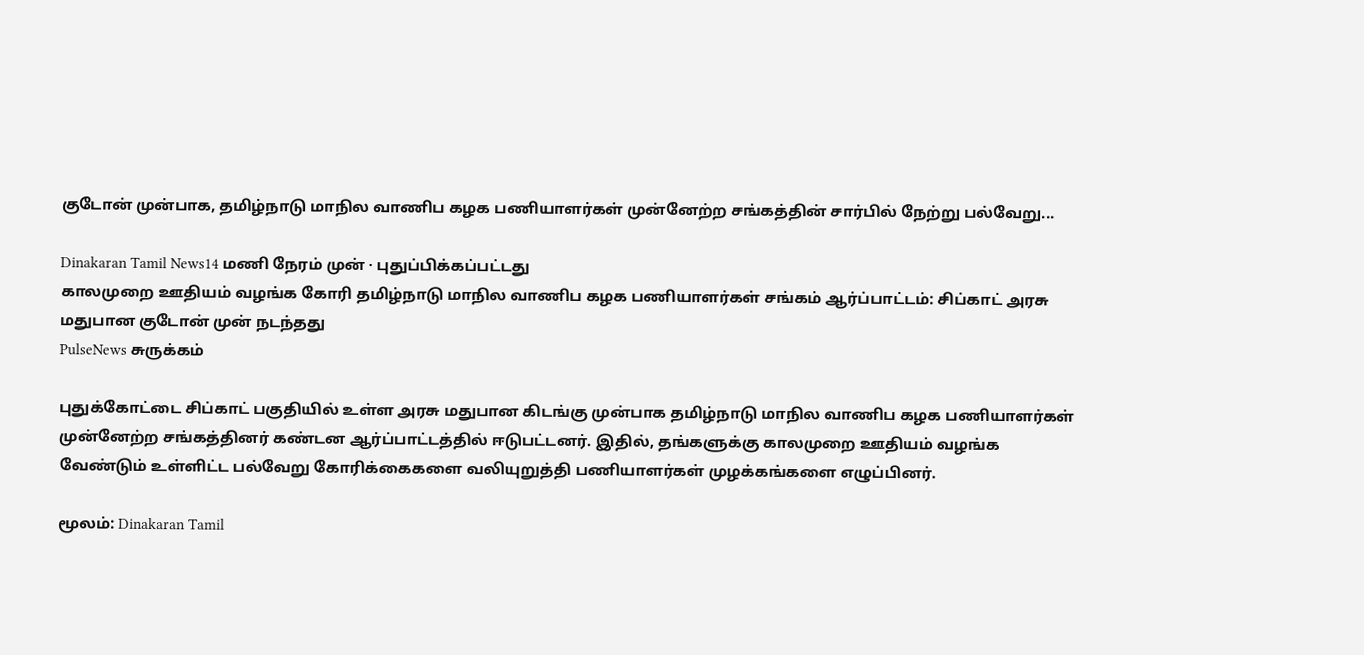குடோன் முன்பாக, தமிழ்நாடு மாநில வாணிப கழக பணியாளர்கள் முன்னேற்ற சங்கத்தின் சார்பில் நேற்று பல்வேறு...

Dinakaran Tamil News14 மணி நேரம் முன் · புதுப்பிக்கப்பட்டது
காலமுறை ஊதியம் வழங்க கோரி தமிழ்நாடு மாநில வாணிப கழக பணியாளர்கள் சங்கம் ஆர்ப்பாட்டம்: சிப்காட் அரசு மதுபான குடோன் முன் நடந்தது
PulseNews சுருக்கம்

புதுக்கோட்டை சிப்காட் பகுதியில் உள்ள அரசு மதுபான கிடங்கு முன்பாக தமிழ்நாடு மாநில வாணிப கழக பணியாளர்கள் முன்னேற்ற சங்கத்தினர் கண்டன ஆர்ப்பாட்டத்தில் ஈடுபட்டனர். இதில், தங்களுக்கு காலமுறை ஊதியம் வழங்க வேண்டும் உள்ளிட்ட பல்வேறு கோரிக்கைகளை வலியுறுத்தி பணியாளர்கள் முழக்கங்களை எழுப்பினர்.

மூலம்: Dinakaran Tamil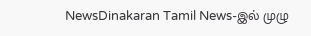NewsDinakaran Tamil News-இல் முழு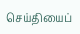செய்தியைப்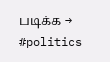படிக்க →
#politics